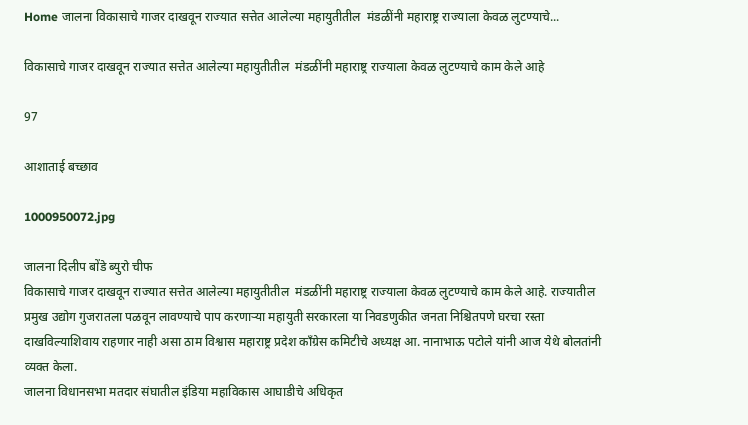Home जालना विकासाचे गाजर दाखवून राज्यात सत्तेत आलेल्या महायुतीतील  मंडळींनी महाराष्ट्र राज्याला केवळ लुटण्याचे...

विकासाचे गाजर दाखवून राज्यात सत्तेत आलेल्या महायुतीतील  मंडळींनी महाराष्ट्र राज्याला केवळ लुटण्याचे काम केले आहे

97

आशाताई बच्छाव

1000950072.jpg

जालना दिलीप बोंडे ब्युरो चीफ
विकासाचे गाजर दाखवून राज्यात सत्तेत आलेल्या महायुतीतील  मंडळींनी महाराष्ट्र राज्याला केवळ लुटण्याचे काम केले आहे. राज्यातील प्रमुख उद्योग गुजरातला पळवून लावण्याचे पाप करणाऱ्या महायुती सरकारला या निवडणुकीत जनता निश्चितपणे घरचा रस्ता दाखविल्याशिवाय राहणार नाही असा ठाम विश्वास महाराष्ट्र प्रदेश काँग्रेस कमिटीचे अध्यक्ष आ. नानाभाऊ पटोले यांनी आज येथे बोलतांनी व्यक्त केला.
जालना विधानसभा मतदार संघातील इंडिया महाविकास आघाडीचे अधिकृत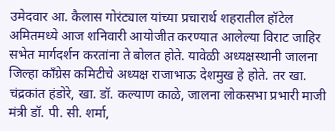उमेदवार आ. कैलास गोरंट्याल यांच्या प्रचारार्थ शहरातील हॉटेल अमितमध्ये आज शनिवारी आयोजीत करण्यात आलेल्या विराट जाहिर सभेत मार्गदर्शन करतांना ते बोलत होते. यावेळी अध्यक्षस्थानी जालना जिल्हा काँग्रेस कमिटीचे अध्यक्ष राजाभाऊ देशमुख हे होते. तर खा. चंद्रकांत हंडोरे, खा. डॉ. कल्याण काळे, जालना लोकसभा प्रभारी माजी मंत्री डॉ. पी. सी. शर्मा,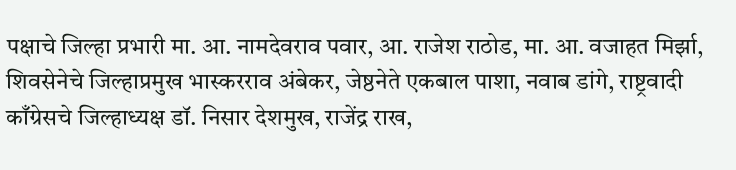पक्षाचे जिल्हा प्रभारी मा. आ. नामदेवराव पवार, आ. राजेश राठोड, मा. आ. वजाहत मिर्झा, शिवसेनेचे जिल्हाप्रमुख भास्करराव अंबेकर, जेष्ठनेते एकबाल पाशा, नवाब डांगे, राष्ट्रवादी काँग्रेसचे जिल्हाध्यक्ष डॉ. निसार देशमुख, राजेंद्र राख,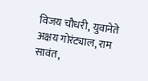विजय चौधरी, युवानेते अक्षय गोरंट्याल, राम सावंत,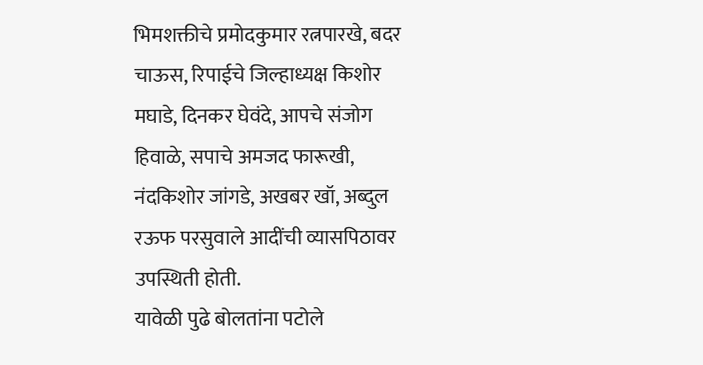भिमशक्तीचे प्रमोदकुमार रत्नपारखे, बदर चाऊस, रिपाईचे जिल्हाध्यक्ष किशोर मघाडे, दिनकर घेवंदे, आपचे संजोग हिवाळे, सपाचे अमजद फारूखी, नंदकिशोर जांगडे, अखबर खॉ, अब्दुल रऊफ परसुवाले आदींची व्यासपिठावर उपस्थिती होती.
यावेळी पुढे बोलतांना पटोले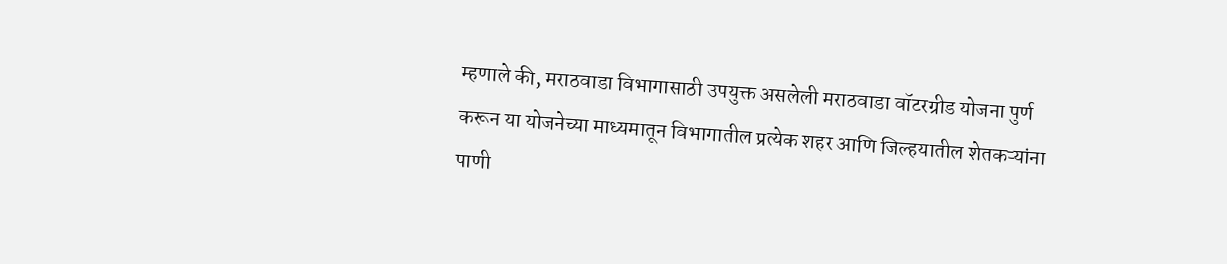म्हणाले की, मराठवाडा विभागासाठी उपयुक्त असलेली मराठवाडा वॉटरग्रीड योजना पुर्ण करून या योजनेच्या माध्यमातून विभागातील प्रत्येक शहर आणि जिल्हयातील शेतकऱ्यांना  पाणी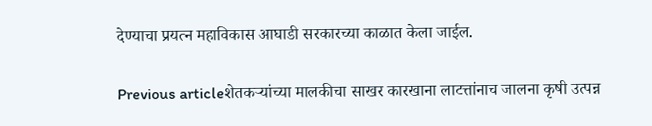देण्याचा प्रयत्न महाविकास आघाडी सरकारच्या काळात केला जाईल.

Previous articleशेतकऱ्यांच्या मालकीचा साखर कारखाना लाटत्तांनाच जालना कृषी उत्पन्न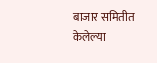बाजार समितीत केलेल्या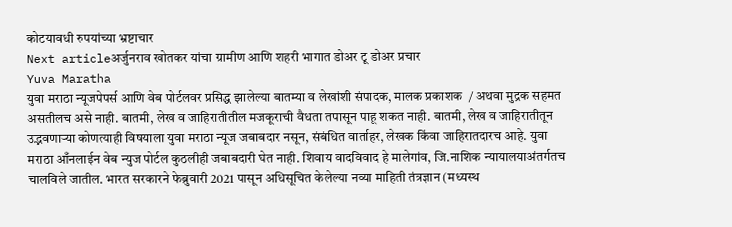कोटयावधी रुपयांच्या भ्रष्टाचार
Next articleअर्जुनराव खोतकर यांचा ग्रामीण आणि शहरी भागात डोअर टू डोअर प्रचार
Yuva Maratha
युवा मराठा न्यूजपेपर्स आणि वेब पोर्टलवर प्रसिद्ध झालेल्या बातम्या व लेखांशी संपादक, मालक प्रकाशक  / अथवा मुद्रक सहमत असतीलच असे नाही. बातमी, लेख व जाहिरातीतील मजकूराची वैधता तपासून पाहू शकत नाही. बातमी, लेख व जाहिरातीतून उद्भवणाऱ्या कोणत्याही विषयाला युवा मराठा न्यूज जबाबदार नसून, संबंधित वार्ताहर, लेखक किंवा जाहिरातदारच आहे. युवा मराठा आँनलाईन वेब न्युज पोर्टल कुठलीही जबाबदारी घेत नाही. शिवाय वादविवाद हे मालेगांव, जि.नाशिक न्यायालयाअंतर्गतच चालविले जातील. भारत सरकारने फेब्रुवारी 2021 पासून अधिसूचित केलेल्या नव्या माहिती तंत्रज्ञान (मध्यस्थ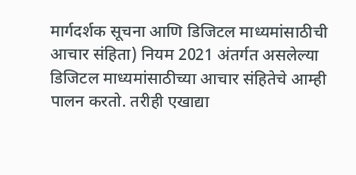मार्गदर्शक सूचना आणि डिजिटल माध्यमांसाठीची आचार संहिता) नियम 2021 अंतर्गत असलेल्या डिजिटल माध्यमांसाठीच्या आचार संहितेचे आम्ही पालन करतो. तरीही एखाद्या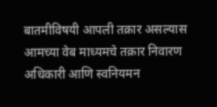बातमीविषयी आपली तक्रार असल्यास आमच्या वेब माध्यमचे तक्रार निवारण अधिकारी आणि स्वनियमन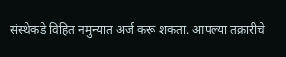संस्थेकडे विहित नमुन्यात अर्ज करू शकता. आपल्या तक्रारीचे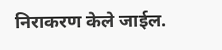निराकरण केले जाईल.